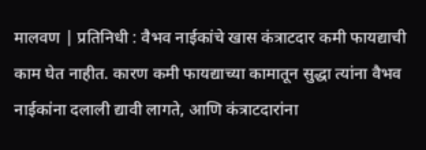मालवण | प्रतिनिधी : वैभव नाईकांचे खास कंत्राटदार कमी फायद्याची काम घेत नाहीत. कारण कमी फायद्याच्या कामातून सुद्धा त्यांना वैभव नाईकांना दलाली द्यावी लागते, आणि कंत्राटदारांना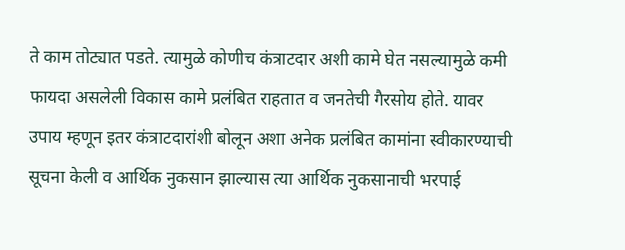ते काम तोट्यात पडते. त्यामुळे कोणीच कंत्राटदार अशी कामे घेत नसल्यामुळे कमी फायदा असलेली विकास कामे प्रलंबित राहतात व जनतेची गैरसोय होते. यावर उपाय म्हणून इतर कंत्राटदारांशी बोलून अशा अनेक प्रलंबित कामांना स्वीकारण्याची सूचना केली व आर्थिक नुकसान झाल्यास त्या आर्थिक नुकसानाची भरपाई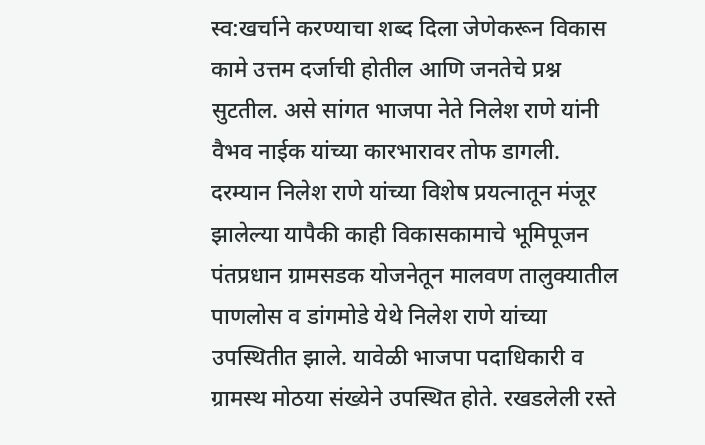स्व:खर्चाने करण्याचा शब्द दिला जेणेकरून विकास कामे उत्तम दर्जाची होतील आणि जनतेचे प्रश्न सुटतील. असे सांगत भाजपा नेते निलेश राणे यांनी वैभव नाईक यांच्या कारभारावर तोफ डागली.
दरम्यान निलेश राणे यांच्या विशेष प्रयत्नातून मंजूर झालेल्या यापैकी काही विकासकामाचे भूमिपूजन पंतप्रधान ग्रामसडक योजनेतून मालवण तालुक्यातील पाणलोस व डांगमोडे येथे निलेश राणे यांच्या उपस्थितीत झाले. यावेळी भाजपा पदाधिकारी व ग्रामस्थ मोठया संख्येने उपस्थित होते. रखडलेली रस्ते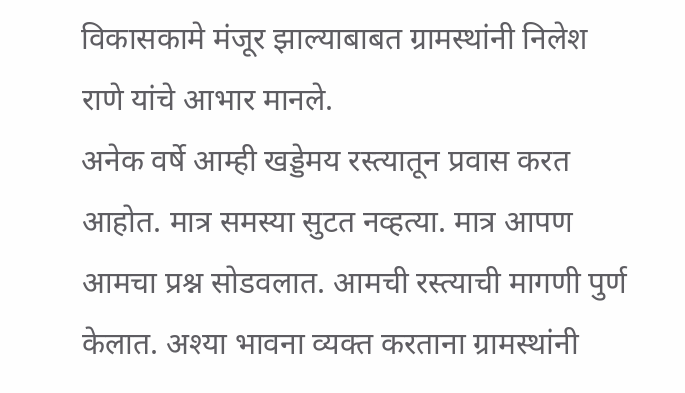विकासकामे मंजूर झाल्याबाबत ग्रामस्थांनी निलेश राणे यांचे आभार मानले.
अनेक वर्षे आम्ही खड्डेमय रस्त्यातून प्रवास करत आहोत. मात्र समस्या सुटत नव्हत्या. मात्र आपण आमचा प्रश्न सोडवलात. आमची रस्त्याची मागणी पुर्ण केलात. अश्या भावना व्यक्त करताना ग्रामस्थांनी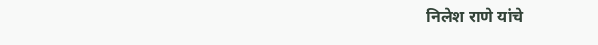निलेश राणे यांचे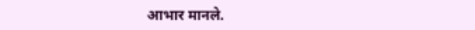आभार मानले.